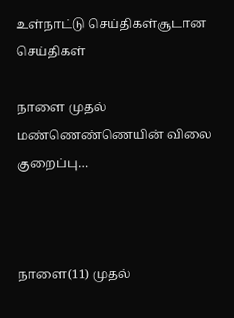உள்நாட்டு செய்திகள்சூடான செய்திகள்

நாளை முதல் மண்ணெண்ணெயின் விலை குறைப்பு…



நாளை(11) முதல்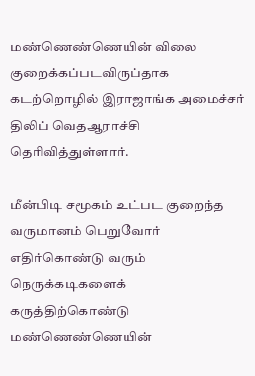மண்ணெண்ணெயின் விலை குறைக்கப்படவிருப்தாக கடற்றொழில் இராஜாங்க அமைச்சர் திலிப் வெதஆராச்சி தெரிவித்துள்ளார்.

மீன்பிடி சமூகம் உட்பட குறைந்த வருமானம் பெறுவோர் எதிர்கொண்டு வரும் நெருக்கடிகளைக் கருத்திற்கொண்டு மண்ணெண்ணெயின்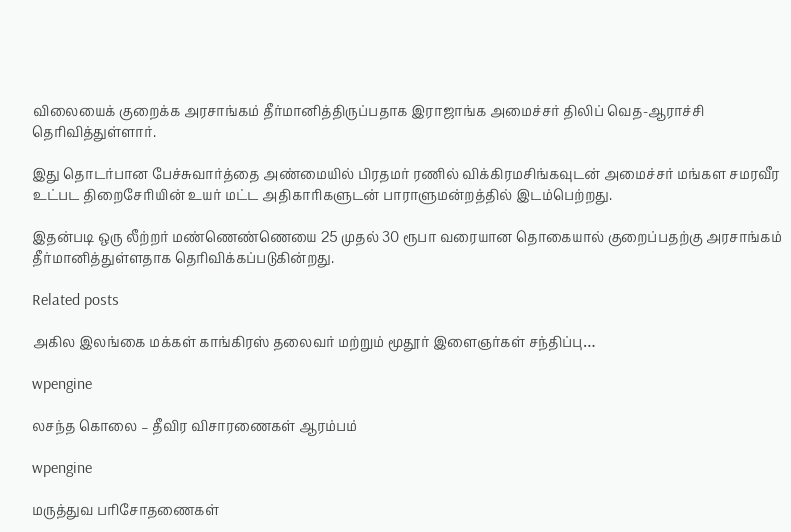விலையைக் குறைக்க அரசாங்கம் தீர்மானித்திருப்பதாக இராஜாங்க அமைச்சர் திலிப் வெத-ஆராச்சி தெரிவித்துள்ளார்.

இது தொடர்பான பேச்சுவார்த்தை அண்மையில் பிரதமர் ரணில் விக்கிரமசிங்கவுடன் அமைச்சர் மங்கள சமரவீர உட்பட திறைசேரியின் உயர் மட்ட அதிகாரிகளுடன் பாராளுமன்றத்தில் இடம்பெற்றது.

இதன்படி ஒரு லீற்றர் மண்ணெண்ணெயை 25 முதல் 30 ரூபா வரையான தொகையால் குறைப்பதற்கு அரசாங்கம் தீர்மானித்துள்ளதாக தெரிவிக்கப்படுகின்றது.

Related posts

அகில இலங்கை மக்கள் காங்கிரஸ் தலைவர் மற்றும் மூதூர் இளைஞர்கள் சந்திப்பு…

wpengine

லசந்த கொலை – தீவிர விசாரணைகள் ஆரம்பம்

wpengine

மருத்துவ பரிசோதணைகள்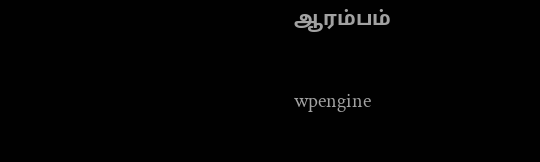ஆரம்பம்

wpengine